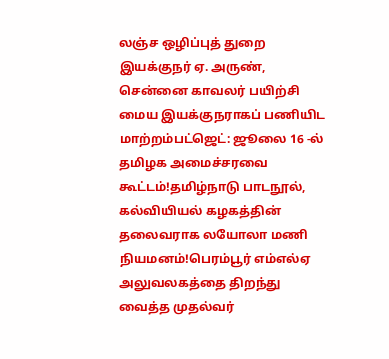லஞ்ச ஒழிப்புத் துறை இயக்குநர் ஏ. அருண், சென்னை காவலர் பயிற்சி மைய இயக்குநராகப் பணியிட மாற்றம்பட்ஜெட்: ஜூலை 16 -ல் தமிழக அமைச்சரவை கூட்டம்!தமிழ்நாடு பாடநூல், கல்வியியல் கழகத்தின் தலைவராக லயோலா மணி நியமனம்!பெரம்பூர் எம்எல்ஏ அலுவலகத்தை திறந்து வைத்த முதல்வர்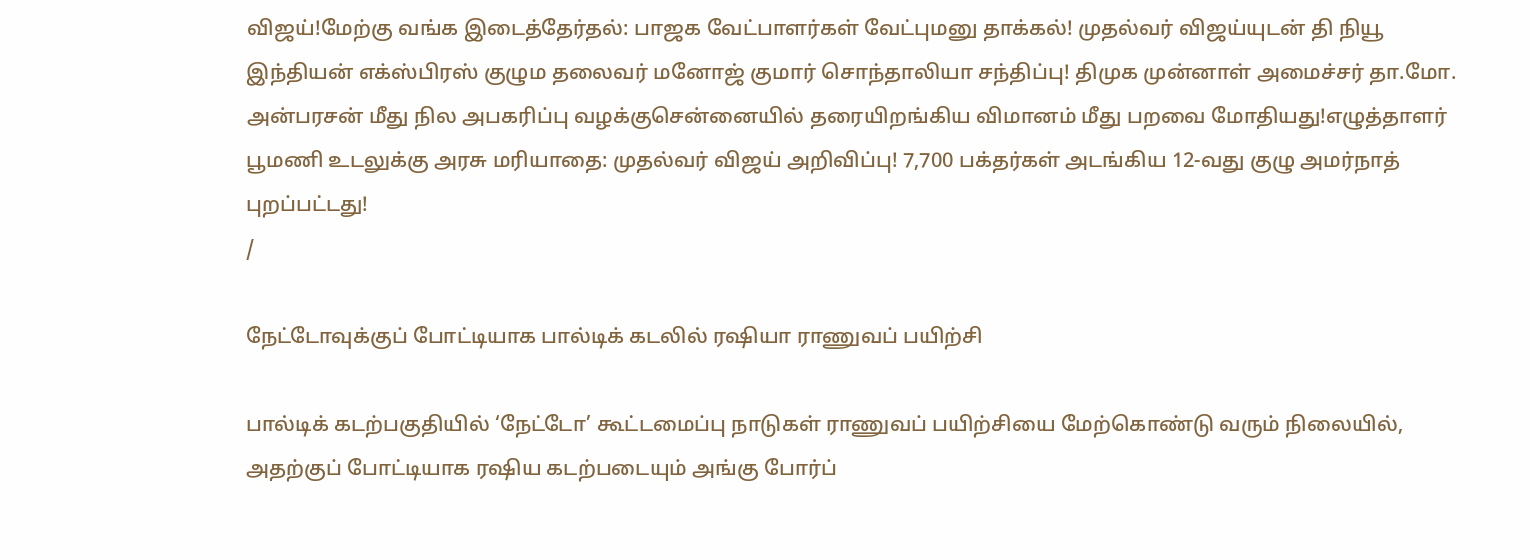விஜய்!மேற்கு வங்க இடைத்தேர்தல்: பாஜக வேட்பாளர்கள் வேட்புமனு தாக்கல்! முதல்வர் விஜய்யுடன் தி நியூ இந்தியன் எக்ஸ்பிரஸ் குழும தலைவர் மனோஜ் குமார் சொந்தாலியா சந்திப்பு! திமுக முன்னாள் அமைச்சர் தா.மோ. அன்பரசன் மீது நில அபகரிப்பு வழக்குசென்னையில் தரையிறங்கிய விமானம் மீது பறவை மோதியது!எழுத்தாளர் பூமணி உடலுக்கு அரசு மரியாதை: முதல்வர் விஜய் அறிவிப்பு! 7,700 பக்தர்கள் அடங்கிய 12-வது குழு அமர்நாத் புறப்பட்டது!
/

நேட்டோவுக்குப் போட்டியாக பால்டிக் கடலில் ரஷியா ராணுவப் பயிற்சி

பால்டிக் கடற்பகுதியில் ‘நேட்டோ’ கூட்டமைப்பு நாடுகள் ராணுவப் பயிற்சியை மேற்கொண்டு வரும் நிலையில், அதற்குப் போட்டியாக ரஷிய கடற்படையும் அங்கு போர்ப்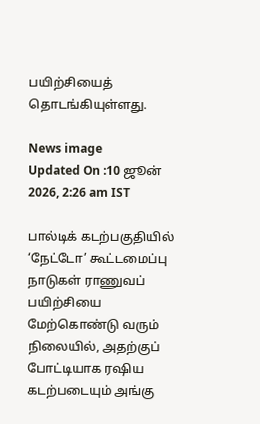பயிற்சியைத் தொடங்கியுள்ளது.

News image
Updated On :10 ஜூன் 2026, 2:26 am IST

பால்டிக் கடற்பகுதியில் ‘நேட்டோ’ கூட்டமைப்பு நாடுகள் ராணுவப் பயிற்சியை மேற்கொண்டு வரும் நிலையில், அதற்குப் போட்டியாக ரஷிய கடற்படையும் அங்கு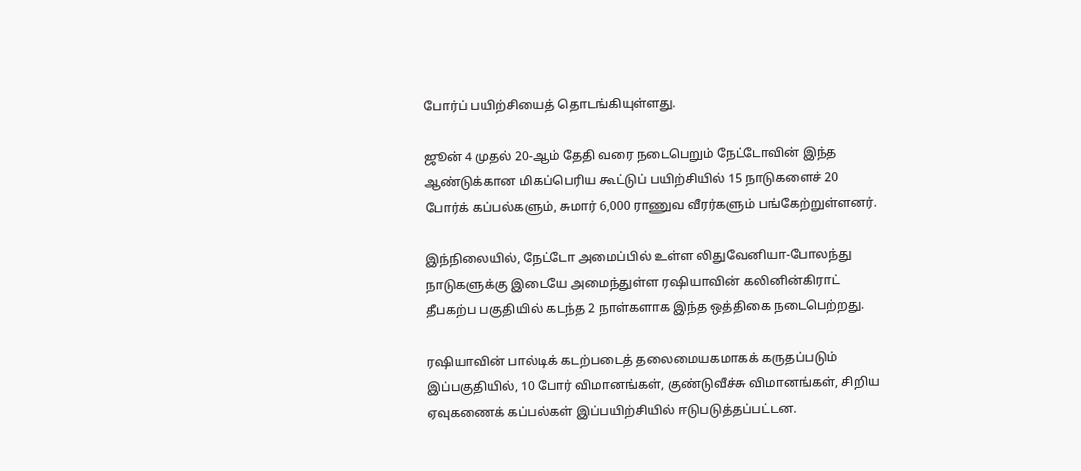போர்ப் பயிற்சியைத் தொடங்கியுள்ளது.

ஜூன் 4 முதல் 20-ஆம் தேதி வரை நடைபெறும் நேட்டோவின் இந்த ஆண்டுக்கான மிகப்பெரிய கூட்டுப் பயிற்சியில் 15 நாடுகளைச் 20 போர்க் கப்பல்களும், சுமார் 6,000 ராணுவ வீரர்களும் பங்கேற்றுள்ளனர்.

இந்நிலையில், நேட்டோ அமைப்பில் உள்ள லிதுவேனியா-போலந்து நாடுகளுக்கு இடையே அமைந்துள்ள ரஷியாவின் கலினின்கிராட் தீபகற்ப பகுதியில் கடந்த 2 நாள்களாக இந்த ஒத்திகை நடைபெற்றது.

ரஷியாவின் பால்டிக் கடற்படைத் தலைமையகமாகக் கருதப்படும் இப்பகுதியில், 10 போர் விமானங்கள், குண்டுவீச்சு விமானங்கள், சிறிய ஏவுகணைக் கப்பல்கள் இப்பயிற்சியில் ஈடுபடுத்தப்பட்டன.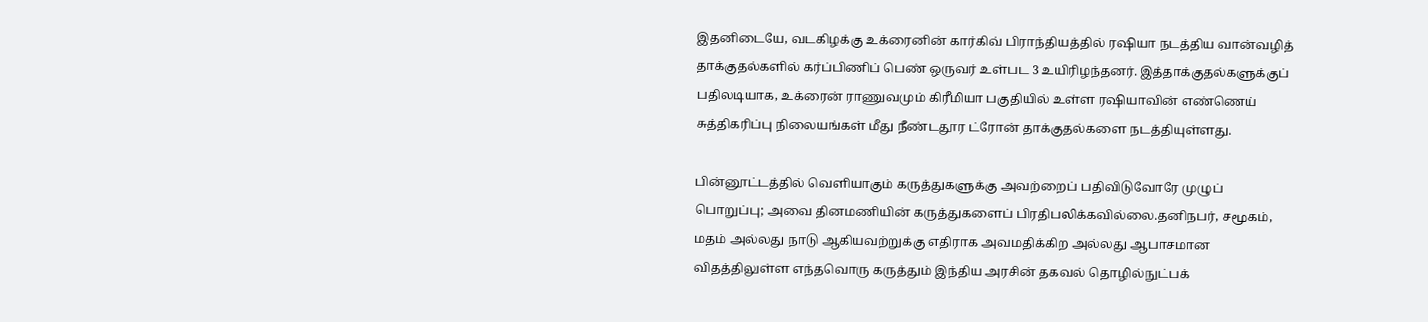இதனிடையே, வடகிழக்கு உக்ரைனின் கார்கிவ் பிராந்தியத்தில் ரஷியா நடத்திய வான்வழித் தாக்குதல்களில் கர்ப்பிணிப் பெண் ஒருவர் உள்பட 3 உயிரிழந்தனர். இத்தாக்குதல்களுக்குப் பதிலடியாக, உக்ரைன் ராணுவமும் கிரீமியா பகுதியில் உள்ள ரஷியாவின் எண்ணெய் சுத்திகரிப்பு நிலையங்கள் மீது நீண்டதூர ட்ரோன் தாக்குதல்களை நடத்தியுள்ளது.

பின்னூட்டத்தில் வெளியாகும் கருத்துகளுக்கு அவற்றைப் பதிவிடுவோரே முழுப் பொறுப்பு; அவை தினமணியின் கருத்துகளைப் பிரதிபலிக்கவில்லை.தனிநபர், சமூகம், மதம் அல்லது நாடு ஆகியவற்றுக்கு எதிராக அவமதிக்கிற அல்லது ஆபாசமான விதத்திலுள்ள எந்தவொரு கருத்தும் இந்திய அரசின் தகவல் தொழில்நுட்பக்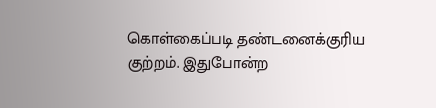கொள்கைப்படி தண்டனைக்குரிய குற்றம். இதுபோன்ற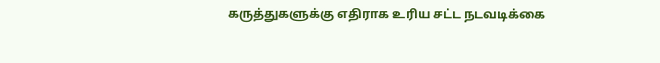கருத்துகளுக்கு எதிராக உரிய சட்ட நடவடிக்கை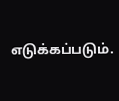எடுக்கப்படும்.